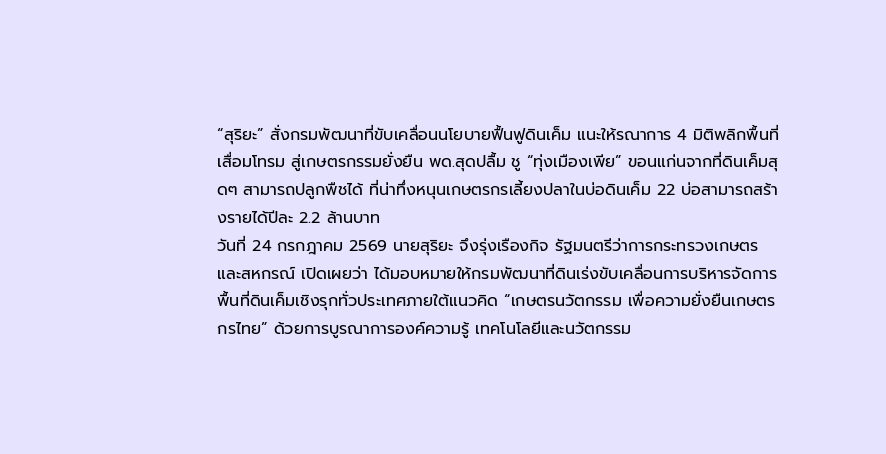“สุริยะ” สั่งกรมพัฒนาที่ขับเคลื่อนนโยบายฟื้นฟูดินเค็ม แนะให้รณาการ 4 มิติพลิกพื้นที่เสื่อมโทรม สู่เกษตรกรรมยั่งยืน พด.สุดปลื้ม ชู “ทุ่งเมืองเพีย” ขอนแก่นจากที่ดินเค็มสุดๆ สามารถปลูกพืชได้ ที่น่าทึ่งหนุนเกษตรกรเลี้ยงปลาในบ่อดินเค็ม 22 บ่อสามารถสร้างรายได้ปีละ 2.2 ล้านบาท
วันที่ 24 กรกฎาคม 2569 นายสุริยะ จึงรุ่งเรืองกิจ รัฐมนตรีว่าการกระทรวงเกษตรและสหกรณ์ เปิดเผยว่า ได้มอบหมายให้กรมพัฒนาที่ดินเร่งขับเคลื่อนการบริหารจัดการพื้นที่ดินเค็มเชิงรุกทั่วประเทศภายใต้แนวคิด “เกษตรนวัตกรรม เพื่อความยั่งยืนเกษตรกรไทย” ด้วยการบูรณาการองค์ความรู้ เทคโนโลยีและนวัตกรรม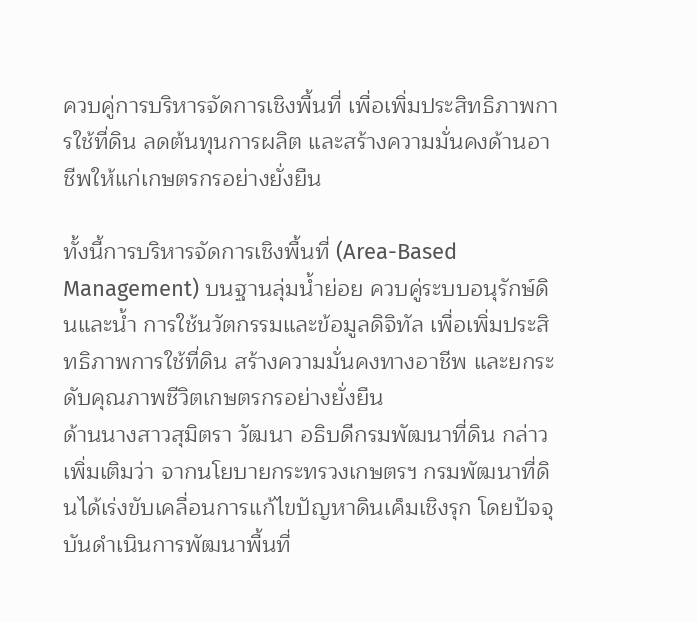ควบคู่การบริหารจัดการเชิงพื้นที่ เพื่อเพิ่มประสิทธิภาพการใช้ที่ดิน ลดต้นทุนการผลิต และสร้างความมั่นคงด้านอาชีพให้แก่เกษตรกรอย่างยั่งยืน

ทั้งนี้การบริหารจัดการเชิงพื้นที่ (Area-Based Management) บนฐานลุ่มน้ำย่อย ควบคู่ระบบอนุรักษ์ดินและน้ำ การใช้นวัตกรรมและข้อมูลดิจิทัล เพื่อเพิ่มประสิทธิภาพการใช้ที่ดิน สร้างความมั่นคงทางอาชีพ และยกระดับคุณภาพชีวิตเกษตรกรอย่างยั่งยืน
ด้านนางสาวสุมิตรา วัฒนา อธิบดีกรมพัฒนาที่ดิน กล่าวเพิ่มเติมว่า จากนโยบายกระทรวงเกษตรฯ กรมพัฒนาที่ดินได้เร่งขับเคลื่อนการแก้ไขปัญหาดินเค็มเชิงรุก โดยปัจจุบันดำเนินการพัฒนาพื้นที่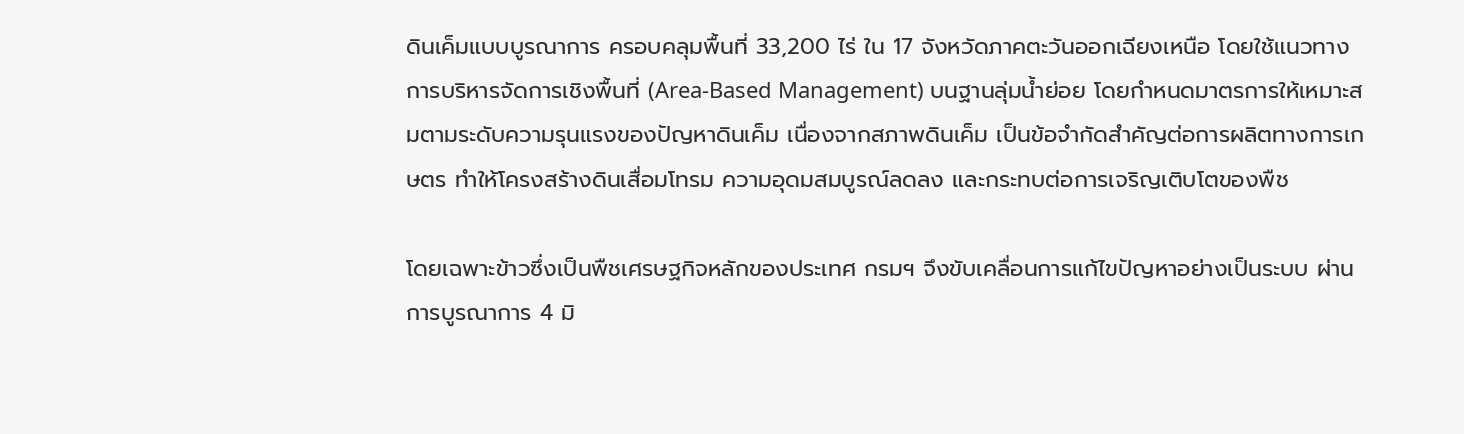ดินเค็มแบบบูรณาการ ครอบคลุมพื้นที่ 33,200 ไร่ ใน 17 จังหวัดภาคตะวันออกเฉียงเหนือ โดยใช้แนวทางการบริหารจัดการเชิงพื้นที่ (Area-Based Management) บนฐานลุ่มน้ำย่อย โดยกำหนดมาตรการให้เหมาะสมตามระดับความรุนแรงของปัญหาดินเค็ม เนื่องจากสภาพดินเค็ม เป็นข้อจำกัดสำคัญต่อการผลิตทางการเกษตร ทำให้โครงสร้างดินเสื่อมโทรม ความอุดมสมบูรณ์ลดลง และกระทบต่อการเจริญเติบโตของพืช

โดยเฉพาะข้าวซึ่งเป็นพืชเศรษฐกิจหลักของประเทศ กรมฯ จึงขับเคลื่อนการแก้ไขปัญหาอย่างเป็นระบบ ผ่านการบูรณาการ 4 มิ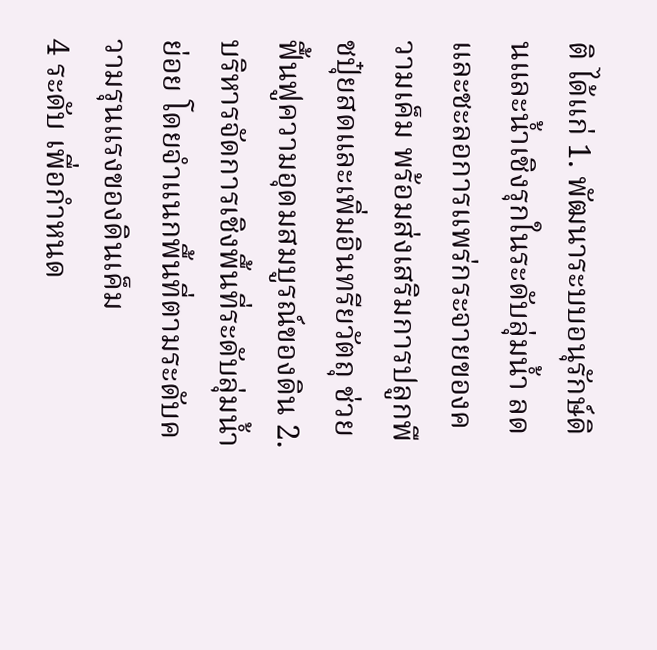ติ ได้แก่ 1. พัฒนาระบบอนุรักษ์ดินและน้ำเชิงรุกในระดับลุ่มน้ำ ลดและชะลอการแพร่กระจายของความเค็ม พร้อมส่งเสริมการปลูกพืชปุ๋ยสดและเพิ่มอินทรียวัตถุ ช่วยฟื้นฟูความอุดมสมบูรณ์ของดิน 2. บริหารจัดการเชิงพื้นที่ระดับลุ่มน้ำย่อย โดยจำแนกพื้นที่ตามระดับความรุนแรงของดินเค็ม
4 ระดับ เพื่อกำหนด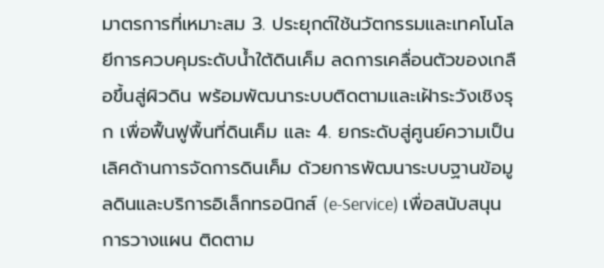มาตรการที่เหมาะสม 3. ประยุกต์ใช้นวัตกรรมและเทคโนโลยีการควบคุมระดับน้ำใต้ดินเค็ม ลดการเคลื่อนตัวของเกลือขึ้นสู่ผิวดิน พร้อมพัฒนาระบบติดตามและเฝ้าระวังเชิงรุก เพื่อฟื้นฟูพื้นที่ดินเค็ม และ 4. ยกระดับสู่ศูนย์ความเป็นเลิศด้านการจัดการดินเค็ม ด้วยการพัฒนาระบบฐานข้อมูลดินและบริการอิเล็กทรอนิกส์ (e-Service) เพื่อสนับสนุนการวางแผน ติดตาม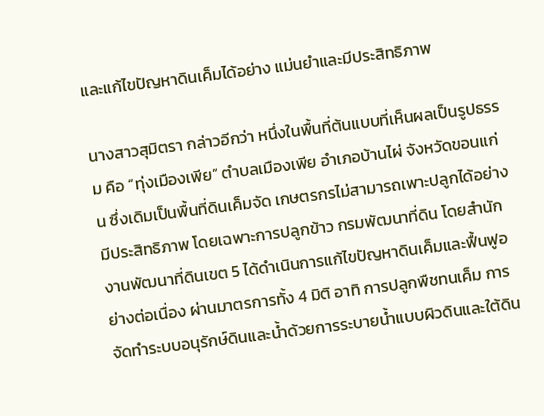และแก้ไขปัญหาดินเค็มได้อย่าง แม่นยำและมีประสิทธิภาพ

นางสาวสุมิตรา กล่าวอีกว่า หนึ่งในพื้นที่ต้นแบบที่เห็นผลเป็นรูปธรรม คือ “ทุ่งเมืองเพีย” ตำบลเมืองเพีย อำเภอบ้านไผ่ จังหวัดขอนแก่น ซึ่งเดิมเป็นพื้นที่ดินเค็มจัด เกษตรกรไม่สามารถเพาะปลูกได้อย่างมีประสิทธิภาพ โดยเฉพาะการปลูกข้าว กรมพัฒนาที่ดิน โดยสำนักงานพัฒนาที่ดินเขต 5 ได้ดำเนินการแก้ไขปัญหาดินเค็มและฟื้นฟูอย่างต่อเนื่อง ผ่านมาตรการทั้ง 4 มิติ อาทิ การปลูกพืชทนเค็ม การจัดทำระบบอนุรักษ์ดินและน้ำด้วยการระบายน้ำแบบผิวดินและใต้ดิน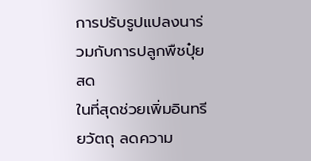การปรับรูปแปลงนาร่วมกับการปลูกพืชปุ๋ยสด
ในที่สุดช่วยเพิ่มอินทรียวัตถุ ลดความ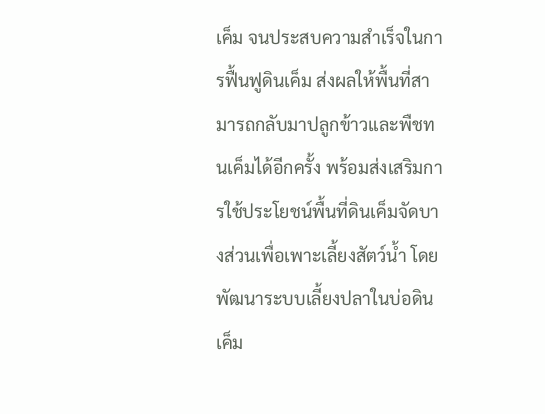เค็ม จนประสบความสำเร็จในการฟื้นฟูดินเค็ม ส่งผลให้พื้นที่สามารถกลับมาปลูกข้าวและพืชทนเค็มได้อีกครั้ง พร้อมส่งเสริมการใช้ประโยชน์พื้นที่ดินเค็มจัดบางส่วนเพื่อเพาะเลี้ยงสัตว์น้ำ โดยพัฒนาระบบเลี้ยงปลาในบ่อดินเค็ม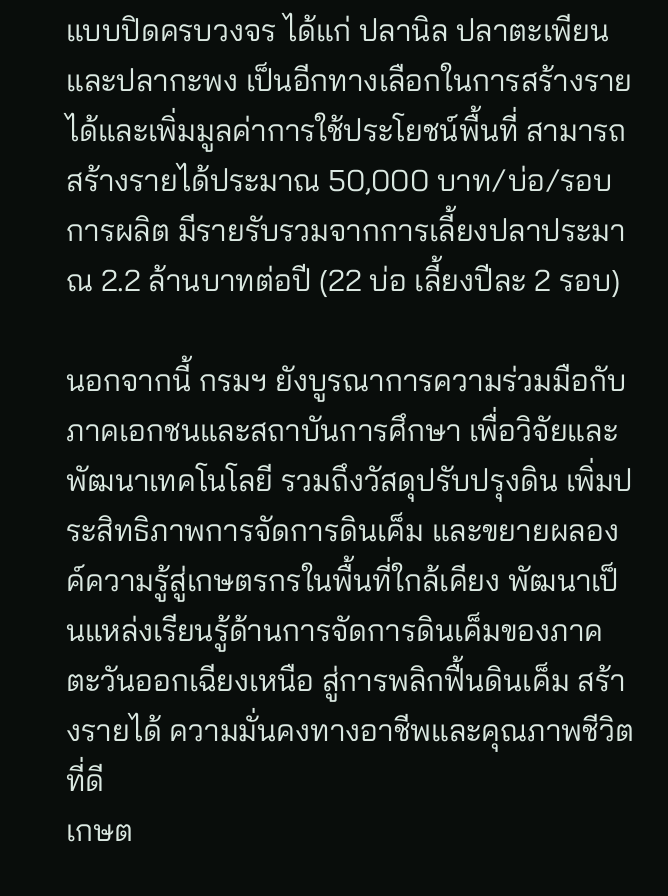แบบปิดครบวงจร ได้แก่ ปลานิล ปลาตะเพียน และปลากะพง เป็นอีกทางเลือกในการสร้างรายได้และเพิ่มมูลค่าการใช้ประโยชน์พื้นที่ สามารถสร้างรายได้ประมาณ 50,000 บาท/บ่อ/รอบการผลิต มีรายรับรวมจากการเลี้ยงปลาประมาณ 2.2 ล้านบาทต่อปี (22 บ่อ เลี้ยงปีละ 2 รอบ)

นอกจากนี้ กรมฯ ยังบูรณาการความร่วมมือกับภาคเอกชนและสถาบันการศึกษา เพื่อวิจัยและพัฒนาเทคโนโลยี รวมถึงวัสดุปรับปรุงดิน เพิ่มประสิทธิภาพการจัดการดินเค็ม และขยายผลองค์ความรู้สู่เกษตรกรในพื้นที่ใกล้เคียง พัฒนาเป็นแหล่งเรียนรู้ด้านการจัดการดินเค็มของภาคตะวันออกเฉียงเหนือ สู่การพลิกฟื้นดินเค็ม สร้างรายได้ ความมั่นคงทางอาชีพและคุณภาพชีวิตที่ดี
เกษต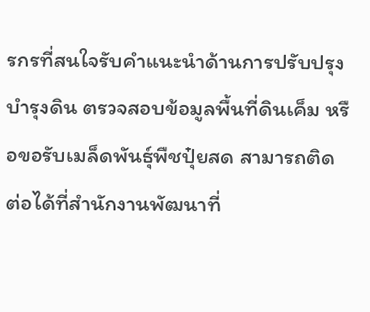รกรที่สนใจรับคำแนะนำด้านการปรับปรุงบำรุงดิน ตรวจสอบข้อมูลพื้นที่ดินเค็ม หรือขอรับเมล็ดพันธุ์พืชปุ๋ยสด สามารถติดต่อได้ที่สำนักงานพัฒนาที่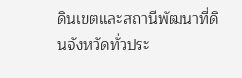ดินเขตและสถานีพัฒนาที่ดินจังหวัดทั่วประ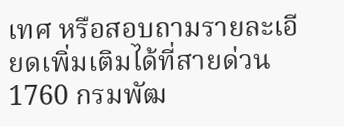เทศ หรือสอบถามรายละเอียดเพิ่มเติมได้ที่สายด่วน 1760 กรมพัฒ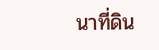นาที่ดิน